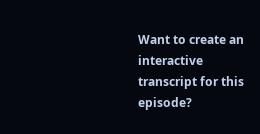Want to create an interactive transcript for this episode?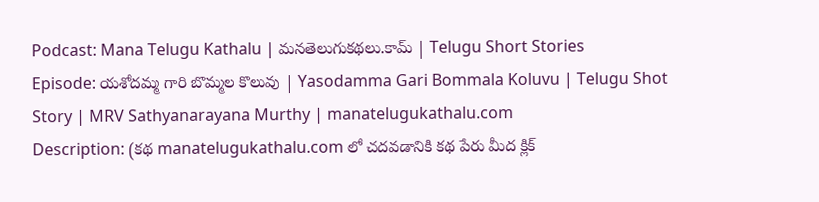Podcast: Mana Telugu Kathalu | మనతెలుగుకథలు.కామ్ | Telugu Short Stories
Episode: యశోదమ్మ గారి బొమ్మల కొలువు | Yasodamma Gari Bommala Koluvu | Telugu Shot Story | MRV Sathyanarayana Murthy | manatelugukathalu.com
Description: (కథ manatelugukathalu.com లో చదవడానికి కథ పేరు మీద క్లిక్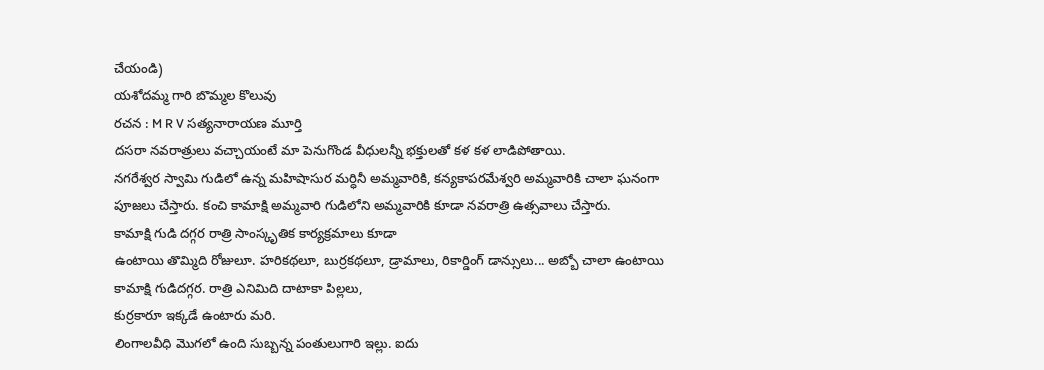చేయండి)
యశోదమ్మ గారి బొమ్మల కొలువు
రచన : M R V సత్యనారాయణ మూర్తి
దసరా నవరాత్రులు వచ్చాయంటే మా పెనుగొండ వీధులన్నీ భక్తులతో కళ కళ లాడిపోతాయి.
నగరేశ్వర స్వామి గుడిలో ఉన్న మహిషాసుర మర్ధినీ అమ్మవారికి, కన్యకాపరమేశ్వరి అమ్మవారికి చాలా ఘనంగా పూజలు చేస్తారు. కంచి కామాక్షి అమ్మవారి గుడిలోని అమ్మవారికి కూడా నవరాత్రి ఉత్సవాలు చేస్తారు.
కామాక్షి గుడి దగ్గర రాత్రి సాంస్కృతిక కార్యక్రమాలు కూడా
ఉంటాయి తొమ్మిది రోజులూ. హరికథలూ, బుర్రకథలూ, డ్రామాలు, రికార్డింగ్ డాన్సులు... అబ్బో చాలా ఉంటాయి కామాక్షి గుడిదగ్గర. రాత్రి ఎనిమిది దాటాకా పిల్లలు,
కుర్రకారూ ఇక్కడే ఉంటారు మరి.
లింగాలవీధి మొగలో ఉంది సుబ్బన్న పంతులుగారి ఇల్లు. ఐదు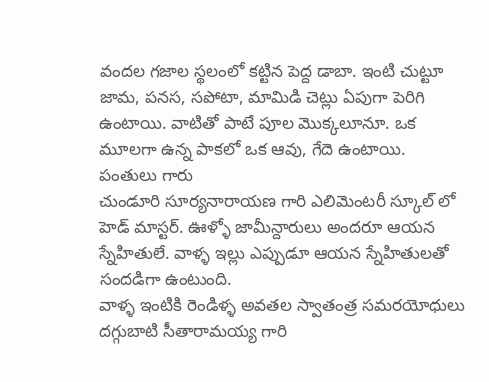వందల గజాల స్థలంలో కట్టిన పెద్ద డాబా. ఇంటి చుట్టూ జామ, పనస, సపోటా, మామిడి చెట్లు ఏపుగా పెరిగి
ఉంటాయి. వాటితో పాటే పూల మొక్కలూనూ. ఒక మూలగా ఉన్న పాకలో ఒక ఆవు, గేదె ఉంటాయి. పంతులు గారు
చుండూరి సూర్యనారాయణ గారి ఎలిమెంటరీ స్కూల్ లో హెడ్ మాస్టర్. ఊళ్ళో జామీన్దారులు అందరూ ఆయన
స్నేహితులే. వాళ్ళ ఇల్లు ఎప్పుడూ ఆయన స్నేహితులతో సందడిగా ఉంటుంది.
వాళ్ళ ఇంటికి రెండిళ్ళ అవతల స్వాతంత్ర సమరయోధులు దగ్గుబాటి సీతారామయ్య గారి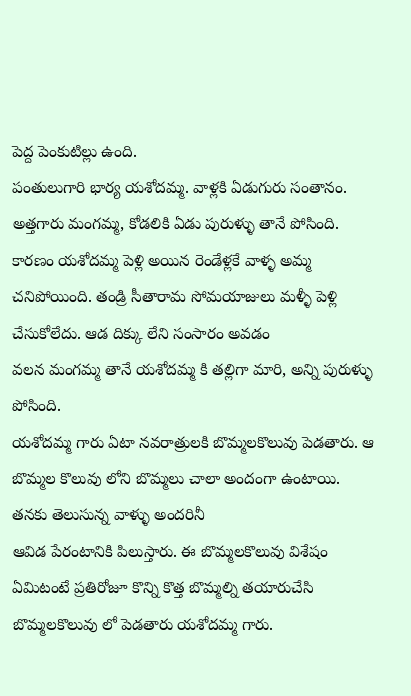పెద్ద పెంకుటిల్లు ఉంది.
పంతులుగారి భార్య యశోదమ్మ. వాళ్లకి ఏడుగురు సంతానం. అత్తగారు మంగమ్మ, కోడలికి ఏడు పురుళ్ళు తానే పోసింది. కారణం యశోదమ్మ పెళ్లి అయిన రెండేళ్లకే వాళ్ళ అమ్మ చనిపోయింది. తండ్రి సీతారామ సోమయాజులు మళ్ళీ పెళ్లి చేసుకోలేదు. ఆడ దిక్కు లేని సంసారం అవడం
వలన మంగమ్మ తానే యశోదమ్మ కి తల్లిగా మారి, అన్ని పురుళ్ళు పోసింది.
యశోదమ్మ గారు ఏటా నవరాత్రులకి బొమ్మలకొలువు పెడతారు. ఆ బొమ్మల కొలువు లోని బొమ్మలు చాలా అందంగా ఉంటాయి. తనకు తెలుసున్న వాళ్ళు అందరినీ
ఆవిడ పేరంటానికి పిలుస్తారు. ఈ బొమ్మలకొలువు విశేషం ఏమిటంటే ప్రతిరోజూ కొన్ని కొత్త బొమ్మల్ని తయారుచేసి
బొమ్మలకొలువు లో పెడతారు యశోదమ్మ గారు.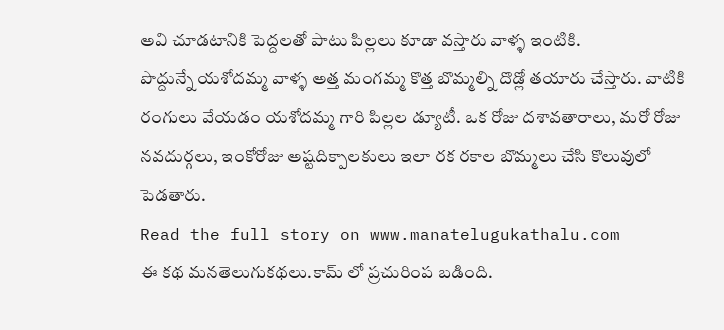అవి చూడటానికి పెద్దలతో పాటు పిల్లలు కూడా వస్తారు వాళ్ళ ఇంటికి.
పొద్దున్నే యశోదమ్మ వాళ్ళ అత్త మంగమ్మ కొత్త బొమ్మల్ని దొడ్లో తయారు చేస్తారు. వాటికి రంగులు వేయడం యశోదమ్మ గారి పిల్లల డ్యూటీ. ఒక రోజు దశావతారాలు, మరో రోజు నవదుర్గలు, ఇంకోరోజు అష్టదిక్పాలకులు ఇలా రక రకాల బొమ్మలు చేసి కొలువులో పెడతారు.
Read the full story on www.manatelugukathalu.com
ఈ కథ మనతెలుగుకథలు.కామ్ లో ప్రచురింప బడింది.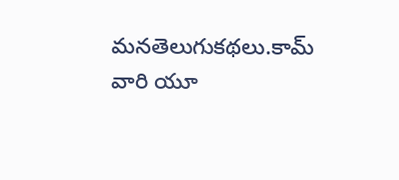మనతెలుగుకథలు.కామ్ వారి యూ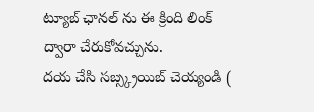ట్యూబ్ ఛానల్ ను ఈ క్రింది లింక్ ద్వారా చేరుకోవచ్చును.
దయ చేసి సబ్స్క్రయిబ్ చెయ్యండి (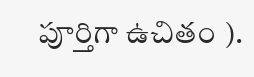పూర్తిగా ఉచితం ).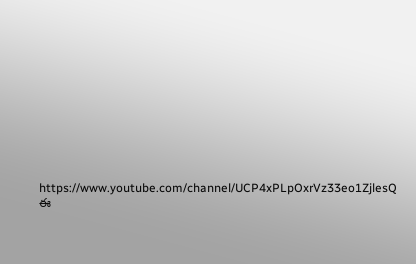https://www.youtube.com/channel/UCP4xPLpOxrVz33eo1ZjlesQ
ఈ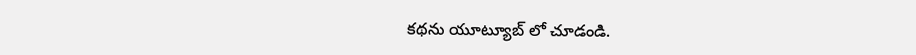కథను యూట్యూబ్ లో చూడండి.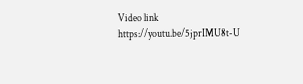Video link
https://youtu.be/5jprIMU8t-U